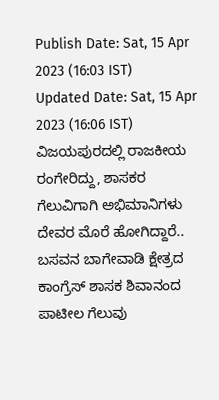Publish Date: Sat, 15 Apr 2023 (16:03 IST)
Updated Date: Sat, 15 Apr 2023 (16:06 IST)
ವಿಜಯಪುರದಲ್ಲಿ ರಾಜಕೀಯ ರಂಗೇರಿದ್ದು, ಶಾಸಕರ ಗೆಲುವಿಗಾಗಿ ಅಭಿಮಾನಿಗಳು ದೇವರ ಮೊರೆ ಹೋಗಿದ್ದಾರೆ.. ಬಸವನ ಬಾಗೇವಾಡಿ ಕ್ಷೇತ್ರದ ಕಾಂಗ್ರೆಸ್ ಶಾಸಕ ಶಿವಾನಂದ ಪಾಟೀಲ ಗೆಲುವು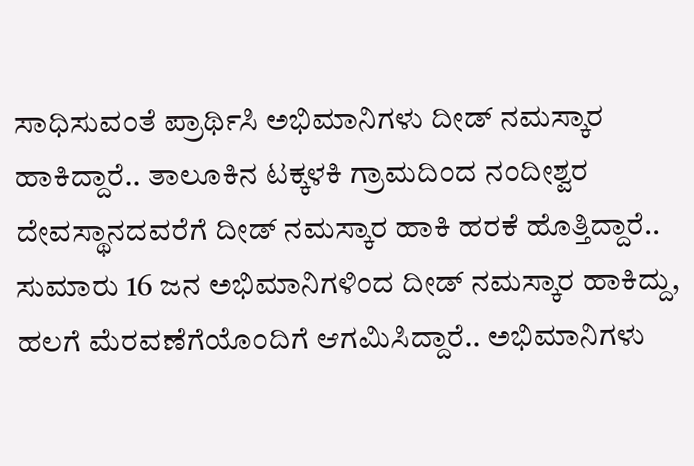ಸಾಧಿಸುವಂತೆ ಪ್ರಾರ್ಥಿಸಿ ಅಭಿಮಾನಿಗಳು ದೀಡ್ ನಮಸ್ಕಾರ ಹಾಕಿದ್ದಾರೆ.. ತಾಲೂಕಿನ ಟಕ್ಕಳಕಿ ಗ್ರಾಮದಿಂದ ನಂದೀಶ್ವರ ದೇವಸ್ಥಾನದವರೆಗೆ ದೀಡ್ ನಮಸ್ಕಾರ ಹಾಕಿ ಹರಕೆ ಹೊತ್ತಿದ್ದಾರೆ.. ಸುಮಾರು 16 ಜನ ಅಭಿಮಾನಿಗಳಿಂದ ದೀಡ್ ನಮಸ್ಕಾರ ಹಾಕಿದ್ದು, ಹಲಗೆ ಮೆರವಣೆಗೆಯೊಂದಿಗೆ ಆಗಮಿಸಿದ್ದಾರೆ.. ಅಭಿಮಾನಿಗಳು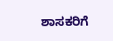ಶಾಸಕರಿಗೆ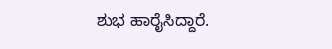ಶುಭ ಹಾರೈಸಿದ್ದಾರೆ.